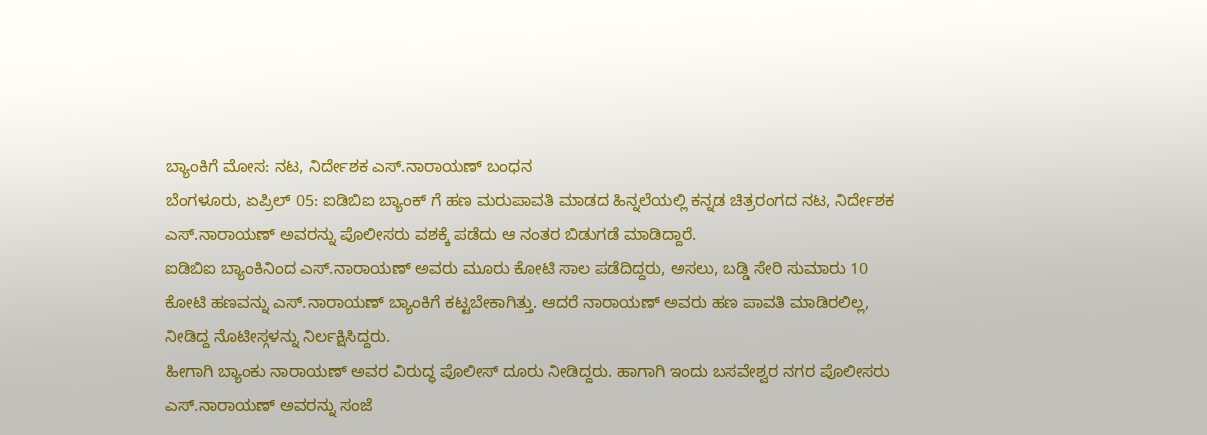ಬ್ಯಾಂಕಿಗೆ ಮೋಸ: ನಟ, ನಿರ್ದೇಶಕ ಎಸ್.ನಾರಾಯಣ್ ಬಂಧನ
ಬೆಂಗಳೂರು, ಏಪ್ರಿಲ್ 05: ಐಡಿಬಿಐ ಬ್ಯಾಂಕ್ ಗೆ ಹಣ ಮರುಪಾವತಿ ಮಾಡದ ಹಿನ್ನಲೆಯಲ್ಲಿ ಕನ್ನಡ ಚಿತ್ರರಂಗದ ನಟ, ನಿರ್ದೇಶಕ ಎಸ್.ನಾರಾಯಣ್ ಅವರನ್ನು ಪೊಲೀಸರು ವಶಕ್ಕೆ ಪಡೆದು ಆ ನಂತರ ಬಿಡುಗಡೆ ಮಾಡಿದ್ದಾರೆ.
ಐಡಿಬಿಐ ಬ್ಯಾಂಕಿನಿಂದ ಎಸ್.ನಾರಾಯಣ್ ಅವರು ಮೂರು ಕೋಟಿ ಸಾಲ ಪಡೆದಿದ್ದರು, ಅಸಲು, ಬಡ್ಡಿ ಸೇರಿ ಸುಮಾರು 10 ಕೋಟಿ ಹಣವನ್ನು ಎಸ್.ನಾರಾಯಣ್ ಬ್ಯಾಂಕಿಗೆ ಕಟ್ಟಬೇಕಾಗಿತ್ತು. ಆದರೆ ನಾರಾಯಣ್ ಅವರು ಹಣ ಪಾವತಿ ಮಾಡಿರಲಿಲ್ಲ, ನೀಡಿದ್ದ ನೊಟೀಸ್ಗಳನ್ನು ನಿರ್ಲಕ್ಷಿಸಿದ್ದರು.
ಹೀಗಾಗಿ ಬ್ಯಾಂಕು ನಾರಾಯಣ್ ಅವರ ವಿರುದ್ಧ ಪೊಲೀಸ್ ದೂರು ನೀಡಿದ್ದರು. ಹಾಗಾಗಿ ಇಂದು ಬಸವೇಶ್ವರ ನಗರ ಪೊಲೀಸರು ಎಸ್.ನಾರಾಯಣ್ ಅವರನ್ನು ಸಂಜೆ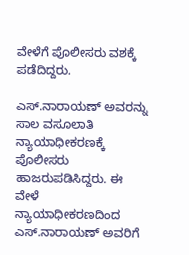ವೇಳೆಗೆ ಪೊಲೀಸರು ವಶಕ್ಕೆ ಪಡೆದಿದ್ದರು.

ಎಸ್.ನಾರಾಯಣ್ ಅವರನ್ನು ಸಾಲ ವಸೂಲಾತಿ ನ್ಯಾಯಾಧೀಕರಣಕ್ಕೆ ಪೊಲೀಸರು ಹಾಜರುಪಡಿಸಿದ್ದರು. ಈ ವೇಳೆ ನ್ಯಾಯಾಧೀಕರಣದಿಂದ ಎಸ್.ನಾರಾಯಣ್ ಅವರಿಗೆ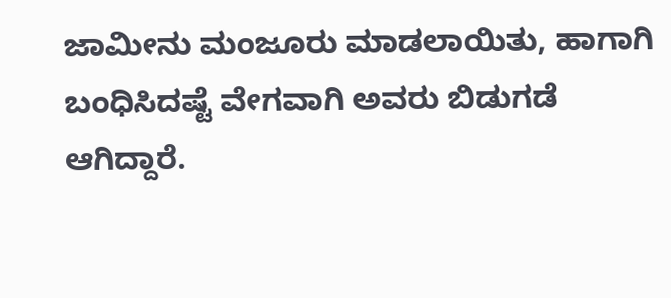ಜಾಮೀನು ಮಂಜೂರು ಮಾಡಲಾಯಿತು, ಹಾಗಾಗಿ ಬಂಧಿಸಿದಷ್ಟೆ ವೇಗವಾಗಿ ಅವರು ಬಿಡುಗಡೆ ಆಗಿದ್ದಾರೆ.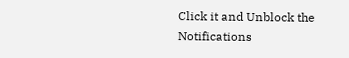Click it and Unblock the Notifications